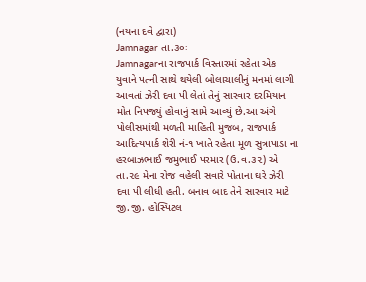(નયના દવે દ્વારા)
Jamnagar તા.૩૦ઃ
Jamnagarના રાજપાર્ક વિસ્તારમાં રહેતા એક યુવાને પત્ની સાથે થયેલી બોલાચાલીનું મનમાં લાગી આવતાં ઝેરી દવા પી લેતાં તેનું સારવાર દરમિયાન મોત નિપજ્યું હોવાનું સામે આવ્યું છે.આ અંગે પોલીસમાંથી મળતી માહિતી મુજબ, રાજપાર્ક આદિત્યપાર્ક શેરી નં-૧ ખાતે રહેતા મૂળ સુત્રાપાડા ના હરબાઝભાઈ જમુભાઈ પરમાર (ઉ.વ.૩૨) એ તા.૨૯ મેના રોજ વહેલી સવારે પોતાના ઘરે ઝેરી દવા પી લીધી હતી. બનાવ બાદ તેને સારવાર માટે જી.જી. હોસ્પિટલ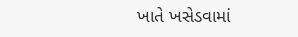ખાતે ખસેડવામાં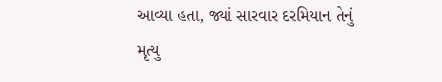આવ્યા હતા, જ્યાં સારવાર દરમિયાન તેનું મૃત્યુ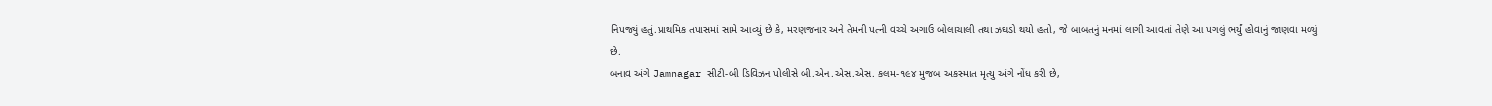નિપજ્યું હતું.પ્રાથમિક તપાસમાં સામે આવ્યું છે કે, મરણજનાર અને તેમની પત્ની વચ્ચે અગાઉ બોલાચાલી તથા ઝઘડો થયો હતો, જે બાબતનું મનમાં લાગી આવતાં તેણે આ પગલું ભર્યું હોવાનું જાણવા મળ્યું છે.
બનાવ અંગે Jamnagar સીટી-બી ડિવિઝન પોલીસે બી.એન.એસ.એસ. કલમ-૧૯૪ મુજબ અકસ્માત મૃત્યુ અંગે નોંધ કરી છે,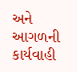અને આગળની કાર્યવાહી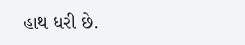હાથ ધરી છે.